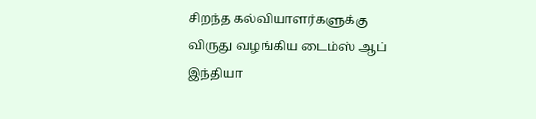சிறந்த கல்வியாளர்களுக்கு விருது வழங்கிய டைம்ஸ் ஆப் இந்தியா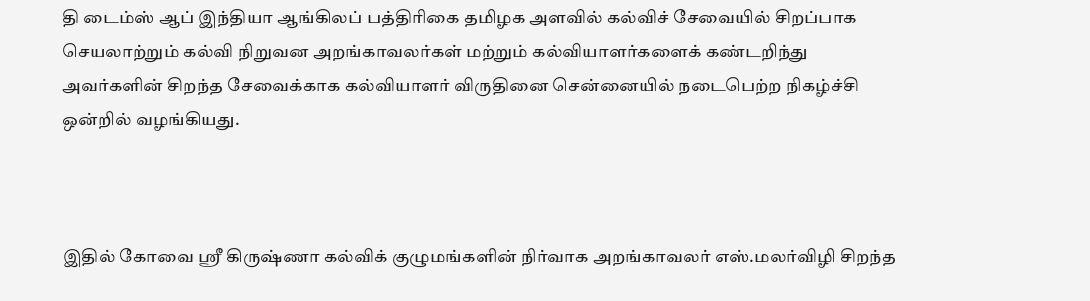தி டைம்ஸ் ஆப் இந்தியா ஆங்கிலப் பத்திரிகை தமிழக அளவில் கல்விச் சேவையில் சிறப்பாக செயலாற்றும் கல்வி நிறுவன அறங்காவலர்கள் மற்றும் கல்வியாளர்களைக் கண்டறிந்து அவர்களின் சிறந்த சேவைக்காக கல்வியாளர் விருதினை சென்னையில் நடைபெற்ற நிகழ்ச்சி ஒன்றில் வழங்கியது.



இதில் கோவை ஸ்ரீ கிருஷ்ணா கல்விக் குழுமங்களின் நிர்வாக அறங்காவலர் எஸ்.மலர்விழி சிறந்த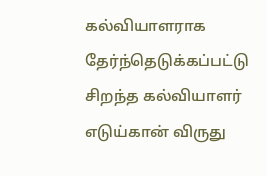கல்வியாளராக தேர்ந்தெடுக்கப்பட்டு சிறந்த கல்வியாளர் எடுய்கான் விருது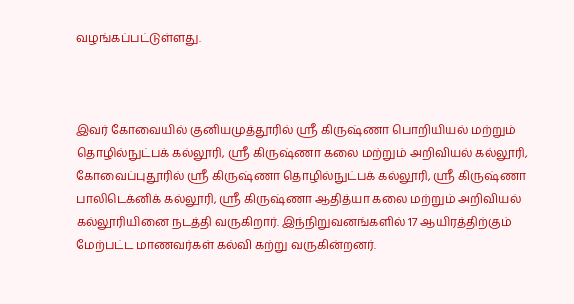வழங்கப்பட்டுள்ளது.



இவர் கோவையில் குனியமுத்தூரில் ஸ்ரீ கிருஷ்ணா பொறியியல் மற்றும் தொழில்நுட்பக் கல்லூரி, ஸ்ரீ கிருஷ்ணா கலை மற்றும் அறிவியல் கல்லூரி, கோவைப்புதூரில் ஸ்ரீ கிருஷ்ணா தொழில்நுட்பக் கல்லூரி, ஸ்ரீ கிருஷ்ணா பாலிடெக்னிக் கல்லூரி, ஸ்ரீ கிருஷ்ணா ஆதித்யா கலை மற்றும் அறிவியல் கல்லூரியினை நடத்தி வருகிறார். இந்நிறுவனங்களில் 17 ஆயிரத்திற்கும் மேற்பட்ட மாணவர்கள் கல்வி கற்று வருகின்றனர்.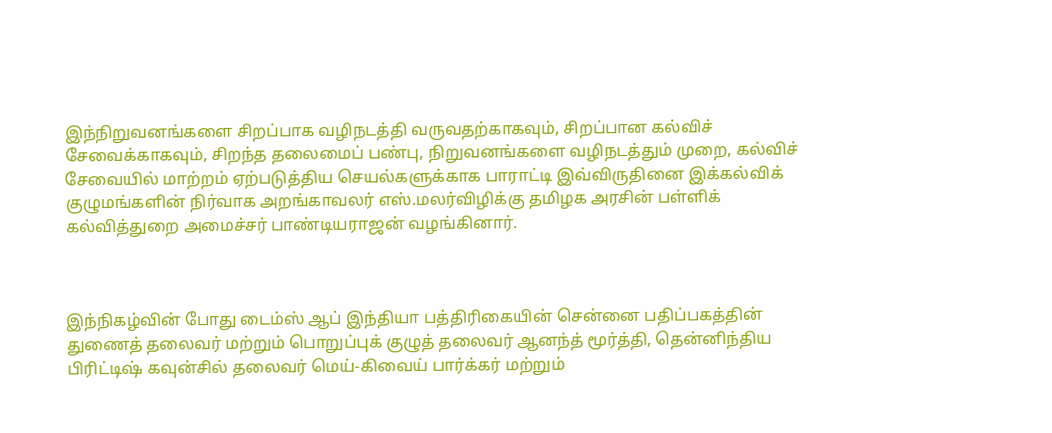இந்நிறுவனங்களை சிறப்பாக வழிநடத்தி வருவதற்காகவும், சிறப்பான கல்விச் சேவைக்காகவும், சிறந்த தலைமைப் பண்பு, நிறுவனங்களை வழிநடத்தும் முறை, கல்விச் சேவையில் மாற்றம் ஏற்படுத்திய செயல்களுக்காக பாராட்டி இவ்விருதினை இக்கல்விக் குழுமங்களின் நிர்வாக அறங்காவலர் எஸ்.மலர்விழிக்கு தமிழக அரசின் பள்ளிக் கல்வித்துறை அமைச்சர் பாண்டியராஜன் வழங்கினார்.



இந்நிகழ்வின் போது டைம்ஸ் ஆப் இந்தியா பத்திரிகையின் சென்னை பதிப்பகத்தின் துணைத் தலைவர் மற்றும் பொறுப்புக் குழுத் தலைவர் ஆனந்த் மூர்த்தி, தென்னிந்திய பிரிட்டிஷ் கவுன்சில் தலைவர் மெய்-கிவைய் பார்க்கர் மற்றும்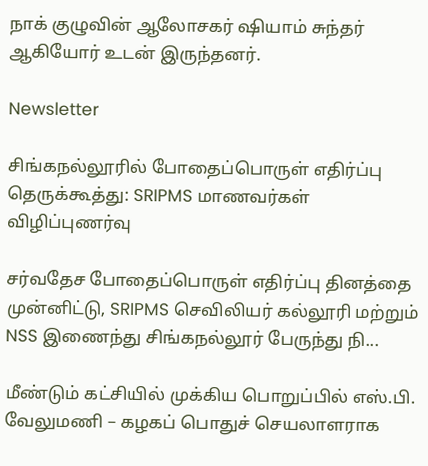நாக் குழுவின் ஆலோசகர் ஷியாம் சுந்தர் ஆகியோர் உடன் இருந்தனர்.

Newsletter

சிங்கநல்லூரில் போதைப்பொருள் எதிர்ப்பு தெருக்கூத்து: SRIPMS மாணவர்கள் விழிப்புணர்வு

சர்வதேச போதைப்பொருள் எதிர்ப்பு தினத்தை முன்னிட்டு, SRIPMS செவிலியர் கல்லூரி மற்றும் NSS இணைந்து சிங்கநல்லூர் பேருந்து நி...

மீண்டும் கட்சியில் முக்கிய பொறுப்பில் எஸ்.பி. வேலுமணி – கழகப் பொதுச் செயலாளராக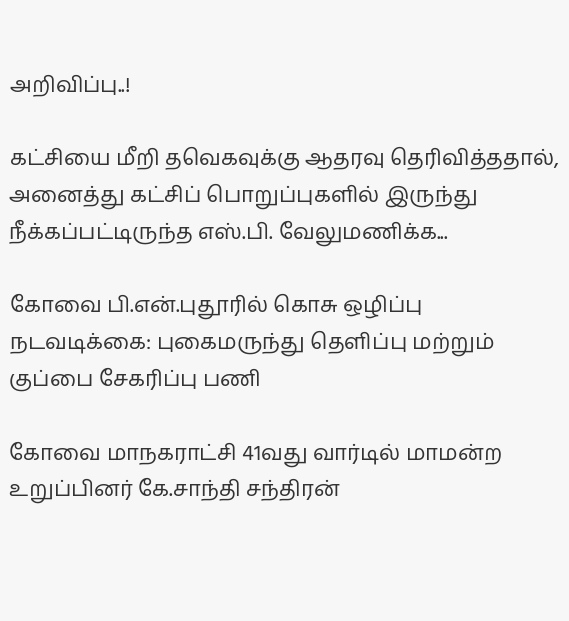அறிவிப்பு..!

கட்சியை மீறி தவெகவுக்கு ஆதரவு தெரிவித்ததால், அனைத்து கட்சிப் பொறுப்புகளில் இருந்து நீக்கப்பட்டிருந்த எஸ்.பி. வேலுமணிக்க...

கோவை பி.என்.புதூரில் கொசு ஒழிப்பு நடவடிக்கை: புகைமருந்து தெளிப்பு மற்றும் குப்பை சேகரிப்பு பணி

கோவை மாநகராட்சி 41வது வார்டில் மாமன்ற உறுப்பினர் கே.சாந்தி சந்திரன்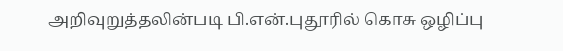அறிவுறுத்தலின்படி பி.என்.புதூரில் கொசு ஒழிப்பு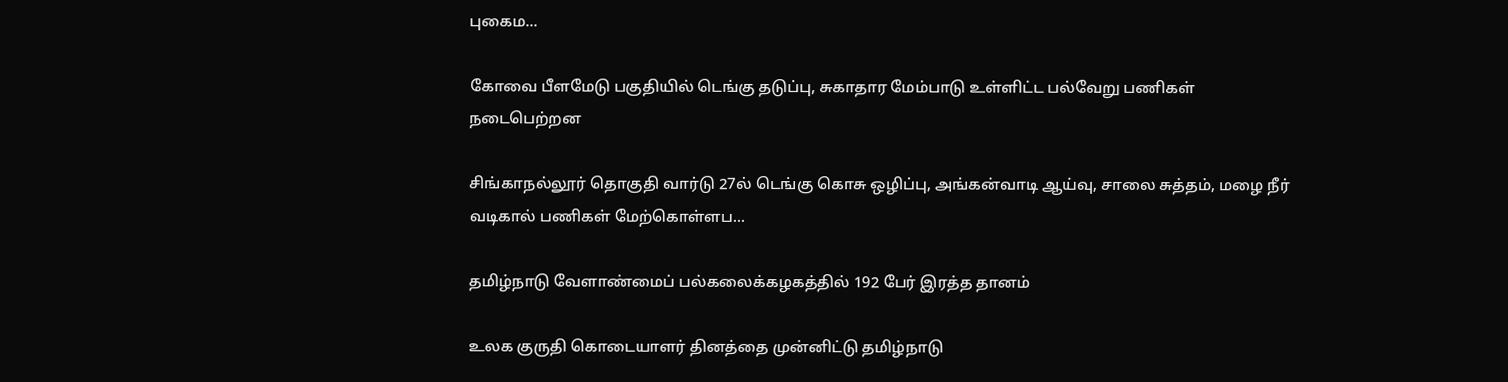புகைம...

கோவை பீளமேடு பகுதியில் டெங்கு தடுப்பு, சுகாதார மேம்பாடு உள்ளிட்ட பல்வேறு பணிகள் நடைபெற்றன

சிங்காநல்லூர் தொகுதி வார்டு 27ல் டெங்கு கொசு ஒழிப்பு, அங்கன்வாடி ஆய்வு, சாலை சுத்தம், மழை நீர் வடிகால் பணிகள் மேற்கொள்ளப...

தமிழ்நாடு வேளாண்மைப் பல்கலைக்கழகத்தில் 192 பேர் இரத்த தானம்

உலக குருதி கொடையாளர் தினத்தை முன்னிட்டு தமிழ்நாடு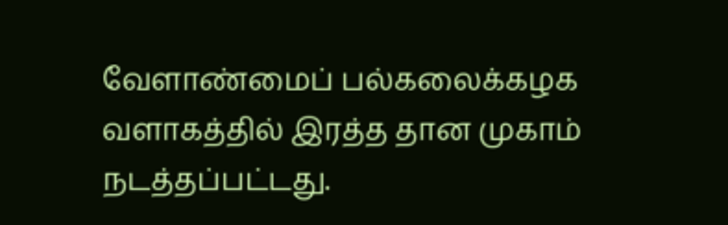வேளாண்மைப் பல்கலைக்கழக வளாகத்தில் இரத்த தான முகாம் நடத்தப்பட்டது.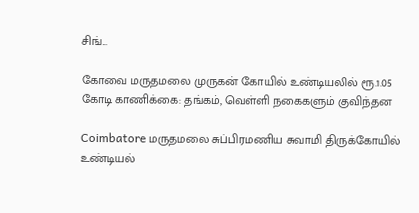சிங்...

கோவை மருதமலை முருகன் கோயில் உண்டியலில் ரூ.1.05 கோடி காணிக்கை: தங்கம், வெள்ளி நகைகளும் குவிந்தன

Coimbatore மருதமலை சுப்பிரமணிய சுவாமி திருக்கோயில் உண்டியல்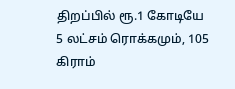திறப்பில் ரூ.1 கோடியே 5 லட்சம் ரொக்கமும், 105 கிராம்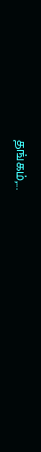தங்கம்,...